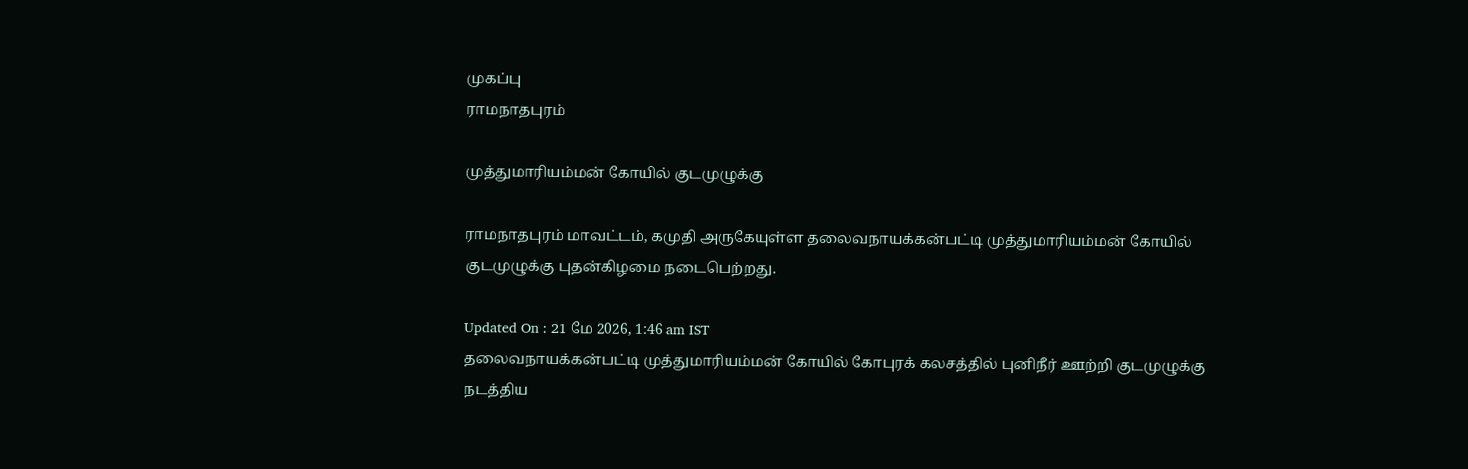முகப்பு
ராமநாதபுரம்

முத்துமாரியம்மன் கோயில் குடமுழுக்கு

ராமநாதபுரம் மாவட்டம், கமுதி அருகேயுள்ள தலைவநாயக்கன்பட்டி முத்துமாரியம்மன் கோயில் குடமுழுக்கு புதன்கிழமை நடைபெற்றது.

Updated On : 21 மே 2026, 1:46 am IST
தலைவநாயக்கன்பட்டி முத்துமாரியம்மன் கோயில் கோபுரக் கலசத்தில் புனிநீர் ஊற்றி குடமுழுக்கு நடத்திய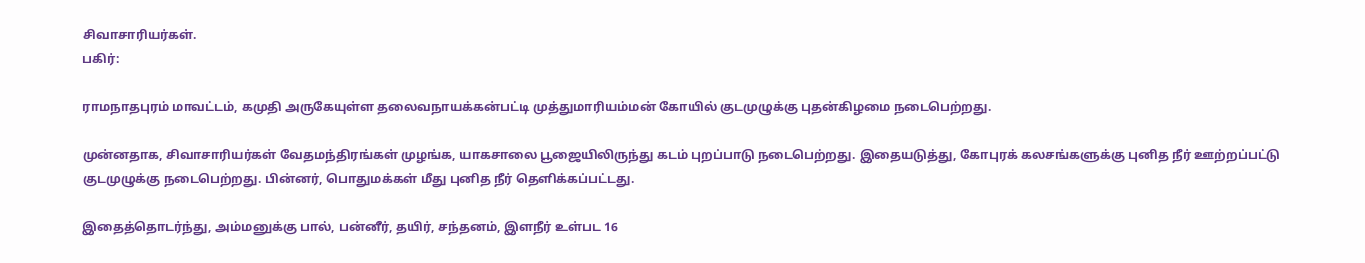சிவாசாரியர்கள்.
பகிர்:

ராமநாதபுரம் மாவட்டம், கமுதி அருகேயுள்ள தலைவநாயக்கன்பட்டி முத்துமாரியம்மன் கோயில் குடமுழுக்கு புதன்கிழமை நடைபெற்றது.

முன்னதாக, சிவாசாரியர்கள் வேதமந்திரங்கள் முழங்க, யாகசாலை பூஜையிலிருந்து கடம் புறப்பாடு நடைபெற்றது. இதையடுத்து, கோபுரக் கலசங்களுக்கு புனித நீர் ஊற்றப்பட்டு குடமுழுக்கு நடைபெற்றது. பின்னர், பொதுமக்கள் மீது புனித நீர் தெளிக்கப்பட்டது.

இதைத்தொடர்ந்து, அம்மனுக்கு பால், பன்னீர், தயிர், சந்தனம், இளநீர் உள்பட 16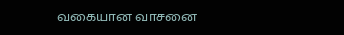வகையான வாசனை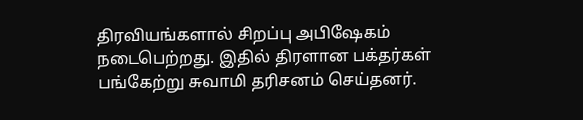திரவியங்களால் சிறப்பு அபிஷேகம் நடைபெற்றது. இதில் திரளான பக்தர்கள் பங்கேற்று சுவாமி தரிசனம் செய்தனர்.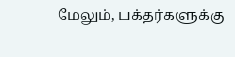மேலும், பக்தர்களுக்கு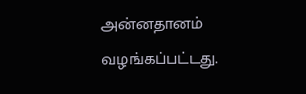அன்னதானம் வழங்கப்பட்டது.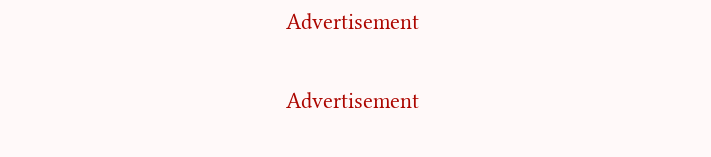Advertisement

Advertisement